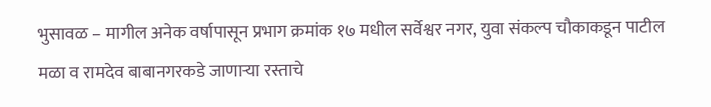भुसावळ – मागील अनेक वर्षापासून प्रभाग क्रमांक १७ मधील सर्वेश्वर नगर, युवा संकल्प चौकाकडून पाटील मळा व रामदेव बाबानगरकडे जाणाऱ्या रस्ताचे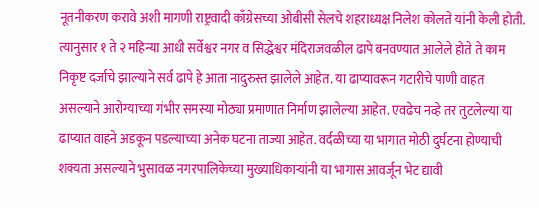नूतनीकरण करावे अशी मागणी राष्ट्रवादी काँग्रेसच्या ओबीसी सेलचे शहराध्यक्ष निलेश कोलते यांनी केली होती. त्यानुसार १ ते २ महिन्या आधी सर्वेश्वर नगर व सिद्धेश्वर मंदिराजवळील ढापे बनवण्यात आलेले होते ते काम निकृष्ट दर्जाचे झाल्याने सर्व ढापे हे आता नादुरुस्त झालेले आहेत. या ढाप्यावरून गटारीचे पाणी वाहत असल्याने आरोग्याच्या गंभीर समस्या मोठ्या प्रमाणात निर्माण झालेल्या आहेत. एवढेच नव्हे तर तुटलेल्या या ढाप्यात वाहने अडकून पडल्याच्या अनेक घटना ताज्या आहेत. वर्दळीच्या या भागात मोठी दुर्घटना होण्याची शक्यता असल्याने भुसावळ नगरपालिकेच्या मुख्याधिकाऱ्यांनी या भागास आवर्जून भेट द्यावी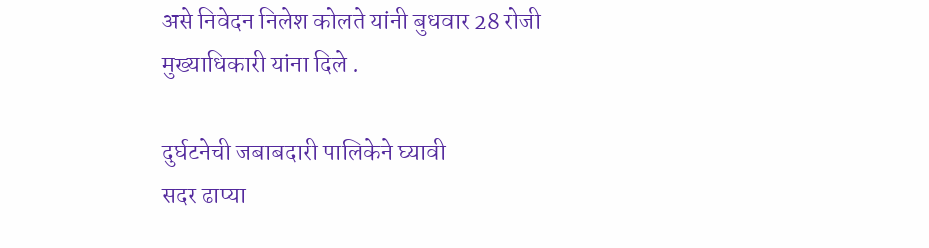असे निवेदन निलेश कोलते यांनी बुधवार 28 रोजी मुख्याधिकारी यांना दिले .

दुर्घटनेची जबाबदारी पालिकेने घ्यावी
सदर ढाप्या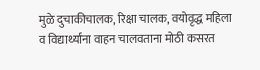मुळे दुचाकीचालक, रिक्षा चालक, वयोवृद्ध महिला व विद्यार्थ्यांना वाहन चालवताना मोठी कसरत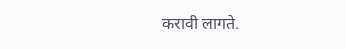करावी लागते.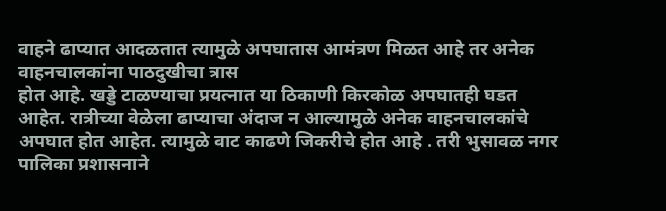वाहने ढाप्यात आदळतात त्यामुळे अपघातास आमंत्रण मिळत आहे तर अनेक वाहनचालकांना पाठदुखीचा त्रास
होत आहे. खड्डे टाळण्याचा प्रयत्नात या ठिकाणी किरकोळ अपघातही घडत आहेत. रात्रीच्या वेळेला ढाप्याचा अंदाज न आल्यामुळे अनेक वाहनचालकांचे अपघात होत आहेत. त्यामुळे वाट काढणे जिकरीचे होत आहे . तरी भुसावळ नगर पालिका प्रशासनाने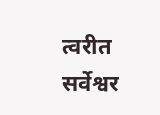त्वरीत सर्वेश्वर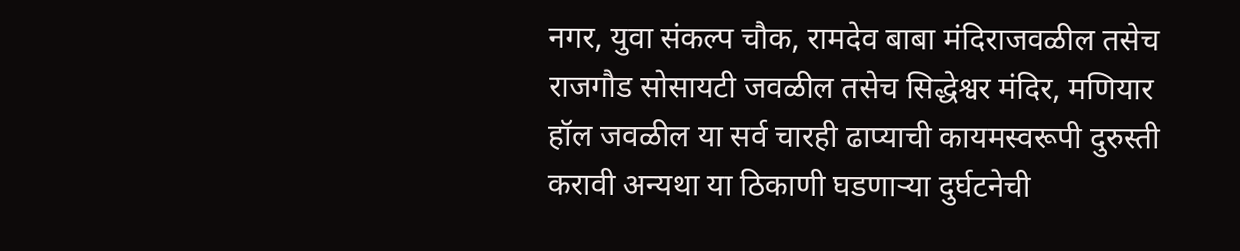नगर, युवा संकल्प चौक, रामदेव बाबा मंदिराजवळील तसेच राजगौड सोसायटी जवळील तसेच सिद्धेश्वर मंदिर, मणियार हॉल जवळील या सर्व चारही ढाप्याची कायमस्वरूपी दुरुस्ती करावी अन्यथा या ठिकाणी घडणाऱ्या दुर्घटनेची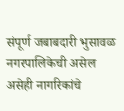संपूर्ण जबाबदारी भुसावळ नगरपालिकेची असेल असेही नागरिकांचे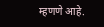म्हणणे आहे.